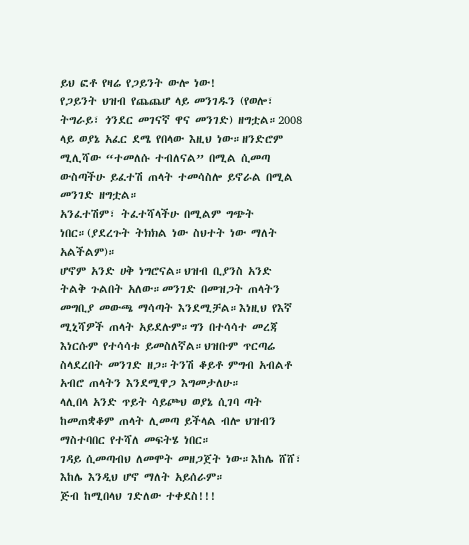ይህ ፎቶ የዛሬ የጋይንት ውሎ ነው!
የጋይንት ህዝብ የጨጨሆ ላይ መንገዱን (የወሎ፣ ትግራይ፣ ጎንደር መገናኛ ዋና መንገድ) ዘግቷል።2008 ላይ ወያኔ አፈር ደሜ የበላው እዚህ ነው።ዘንድሮም ሚሊሻው “ተመለሱ ተብለናል” በሚል ሲመጣ ውስጣችሁ ይፈተሽ ጠላት ተመሳስሎ ይኖራል በሚል መንገድ ዘግቷል።
አንፈተሽም፣ ትፈተሻላችሁ በሚልም ግጭት ነበር።(ያደረጉት ትክክል ነው ስህተት ነው ማለት አልችልም)።
ሆኖም አንድ ሀቅ ነግሮናል።ህዝብ ቢያንስ አንድ ትልቅ ጉልበት አለው።መንገድ በመዝጋት ጠላትን መግቢያ መውጫ ማሳጣት እንደሚቻል።እነዚህ የእኛ ሚኒሻዎች ጠላት አይደሉም።ግን በተሳሳተ መረጃ እነርሱም የተሳሳቱ ይመስለኛል።ህዝቡም ጥርጣሬ ስላደረበት መንገድ ዘጋ።ትንሽ ቆይቶ ምግብ አብልቶ አብሮ ጠላትን እንደሚዋጋ እግመታለሁ።
ላሊበላ አንድ ጥይት ሳይጮህ ወያኔ ሲገባ ጣት ከመጠቋቆም ጠላት ሊመጣ ይችላል ብሎ ህዝብን ማስተባበር የተሻለ መፍትሄ ነበር።
ገዳይ ሲመጣብህ ለመሞት መዘጋጀት ነው።እከሌ ሸሸ፣ እከሌ እንዲህ ሆኖ ማለት አይሰራም።
ጅብ ከሚበላህ ገድለው ተቀደስ!!!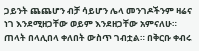ጋይንት ጨጨሆን ብቻ ሳይሆን ሌላ መንገዶችንም ዛሬና ነገ እንደሚዘጋቸው ወይም እንደዘጋቸው አምናለሁ።
ጠላት በላሊበላ ቀለበት ውስጥ ገብቷል። በቅርቡ ቀብሩ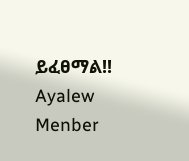ይፈፀማል!!
Ayalew Menber